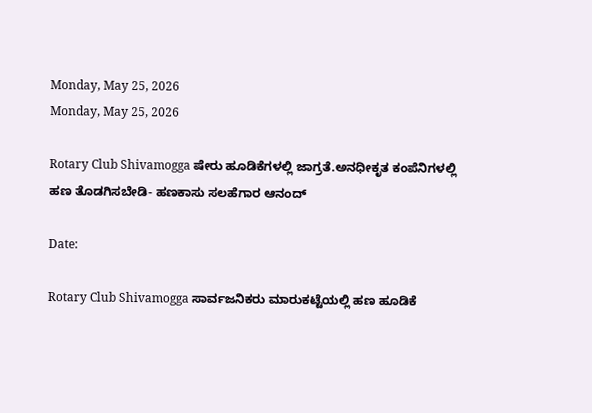Monday, May 25, 2026
Monday, May 25, 2026

Rotary Club Shivamogga ಷೇರು ಹೂಡಿಕೆಗಳಲ್ಲಿ ಜಾಗ್ರತೆ.ಅನಧೀಕೃತ ಕಂಪೆನಿಗಳಲ್ಲಿ ಹಣ ತೊಡಗಿಸಬೇಡಿ- ಹಣಕಾಸು ಸಲಹೆಗಾರ ಆನಂದ್

Date:

Rotary Club Shivamogga ಸಾರ್ವಜನಿಕರು ಮಾರುಕಟ್ಟೆಯಲ್ಲಿ ಹಣ ಹೂಡಿಕೆ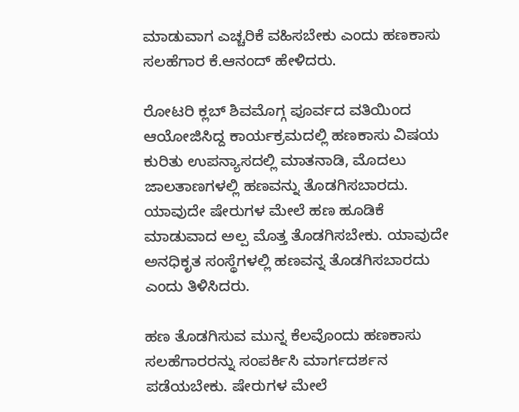ಮಾಡುವಾಗ ಎಚ್ಚರಿಕೆ ವಹಿಸಬೇಕು ಎಂದು ಹಣಕಾಸು ಸಲಹೆಗಾರ ಕೆ.ಆನಂದ್ ಹೇಳಿದರು.

ರೋಟರಿ ಕ್ಲಬ್ ಶಿವಮೊಗ್ಗ ಪೂರ್ವದ ವತಿಯಿಂದ ಆಯೋಜಿಸಿದ್ದ ಕಾರ್ಯಕ್ರಮದಲ್ಲಿ ಹಣಕಾಸು ವಿಷಯ ಕುರಿತು ಉಪನ್ಯಾಸದಲ್ಲಿ ಮಾತನಾಡಿ, ಮೊದಲು ಜಾಲತಾಣಗಳಲ್ಲಿ ಹಣವನ್ನು ತೊಡಗಿಸಬಾರದು. ಯಾವುದೇ ಷೇರುಗಳ ಮೇಲೆ ಹಣ ಹೂಡಿಕೆ ಮಾಡುವಾದ ಅಲ್ಪ ಮೊತ್ತ ತೊಡಗಿಸಬೇಕು. ಯಾವುದೇ ಅನಧಿಕೃತ ಸಂಸ್ಥೆಗಳಲ್ಲಿ ಹಣವನ್ನ ತೊಡಗಿಸಬಾರದು ಎಂದು ತಿಳಿಸಿದರು.

ಹಣ ತೊಡಗಿಸುವ ಮುನ್ನ ಕೆಲವೊಂದು ಹಣಕಾಸು ಸಲಹೆಗಾರರನ್ನು ಸಂಪರ್ಕಿಸಿ ಮಾರ್ಗದರ್ಶನ ಪಡೆಯಬೇಕು. ಷೇರುಗಳ ಮೇಲೆ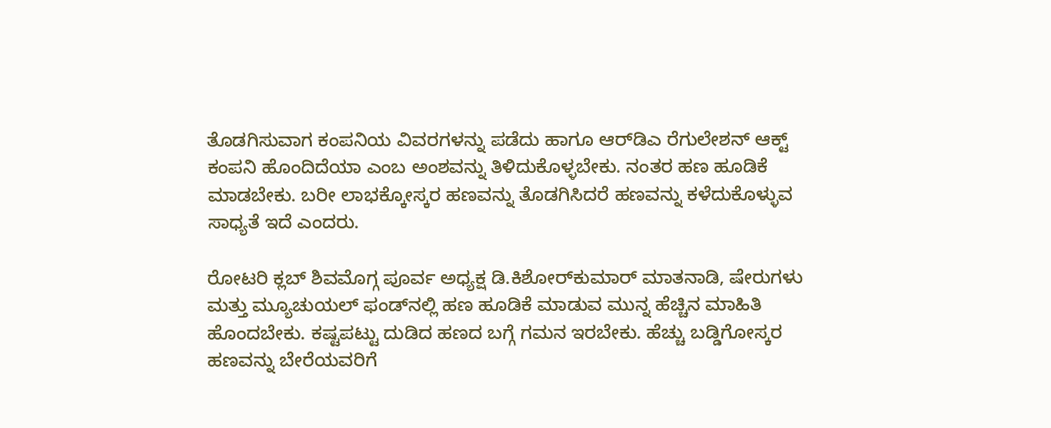ತೊಡಗಿಸುವಾಗ ಕಂಪನಿಯ ವಿವರಗಳನ್ನು ಪಡೆದು ಹಾಗೂ ಆರ್‌ಡಿಎ ರೆಗುಲೇಶನ್ ಆಕ್ಟ್ ಕಂಪನಿ ಹೊಂದಿದೆಯಾ ಎಂಬ ಅಂಶವನ್ನು ತಿಳಿದುಕೊಳ್ಳಬೇಕು. ನಂತರ ಹಣ ಹೂಡಿಕೆ ಮಾಡಬೇಕು. ಬರೀ ಲಾಭಕ್ಕೋಸ್ಕರ ಹಣವನ್ನು ತೊಡಗಿಸಿದರೆ ಹಣವನ್ನು ಕಳೆದುಕೊಳ್ಳುವ ಸಾಧ್ಯತೆ ಇದೆ ಎಂದರು.

ರೋಟರಿ ಕ್ಲಬ್ ಶಿವಮೊಗ್ಗ ಪೂರ್ವ ಅಧ್ಯಕ್ಷ ಡಿ.ಕಿಶೋರ್‌ಕುಮಾರ್ ಮಾತನಾಡಿ, ಷೇರುಗಳು ಮತ್ತು ಮ್ಯೂಚುಯಲ್ ಫಂಡ್‌ನಲ್ಲಿ ಹಣ ಹೂಡಿಕೆ ಮಾಡುವ ಮುನ್ನ ಹೆಚ್ಚಿನ ಮಾಹಿತಿ ಹೊಂದಬೇಕು. ಕಷ್ಟಪಟ್ಟು ದುಡಿದ ಹಣದ ಬಗ್ಗೆ ಗಮನ ಇರಬೇಕು. ಹೆಚ್ಚು ಬಡ್ಡಿಗೋಸ್ಕರ ಹಣವನ್ನು ಬೇರೆಯವರಿಗೆ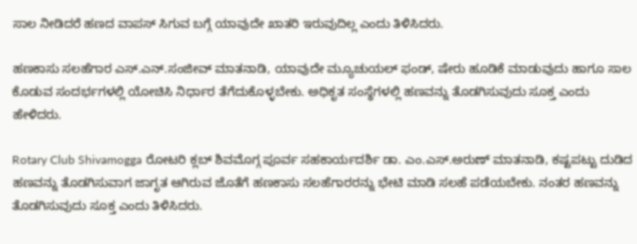ಸಾಲ ನೀಡಿದರೆ ಹಣದ ವಾಪಸ್ ಸಿಗುವ ಬಗ್ಗೆ ಯಾವುದೇ ಖಾತರಿ ಇರುವುದಿಲ್ಲ ಎಂದು ತಿಳಿಸಿದರು.

ಹಣಕಾಸು ಸಲಹೆಗಾರ ಎಸ್.ಎನ್.ಸಂಜೀವ್ ಮಾತನಾಡಿ, ಯಾವುದೇ ಮ್ಯೂಚುಯಲ್ ಫಂಡ್, ಷೇರು ಹೂಡಿಕೆ ಮಾಡುವುದು ಹಾಗೂ ಸಾಲ ಕೊಡುವ ಸಂದರ್ಭಗಳಲ್ಲಿ ಯೋಚಿಸಿ ನಿರ್ಧಾರ ತೆಗೆದುಕೊಳ್ಳಬೇಕು. ಅಧಿಕೃತ ಸಂಸ್ಥೆಗಳಲ್ಲಿ ಹಣವನ್ನು ತೊಡಗಿಸುವುದು ಸೂಕ್ತ ಎಂದು ಹೇಳಿದರು.

Rotary Club Shivamogga ರೋಟರಿ ಕ್ಲಬ್ ಶಿವಮೊಗ್ಗ ಪೂರ್ವ ಸಹಕಾರ್ಯದರ್ಶಿ ಡಾ. ಎಂ.ಎಸ್.ಅರುಣ್ ಮಾತನಾಡಿ, ಕಷ್ಟಪಟ್ಟು ದುಡಿದ ಹಣವನ್ನು ತೊಡಗಿಸುವಾಗ ಜಾಗೃತ ಆಗಿರುವ ಜೊತೆಗೆ ಹಣಕಾಸು ಸಲಹೆಗಾರರನ್ನು ಭೇಟಿ ಮಾಡಿ ಸಲಹೆ ಪಡೆಯಬೇಕು. ನಂತರ ಹಣವನ್ನು ತೊಡಗಿಸುವುದು ಸೂಕ್ತ ಎಂದು ತಿಳಿಸಿದರು.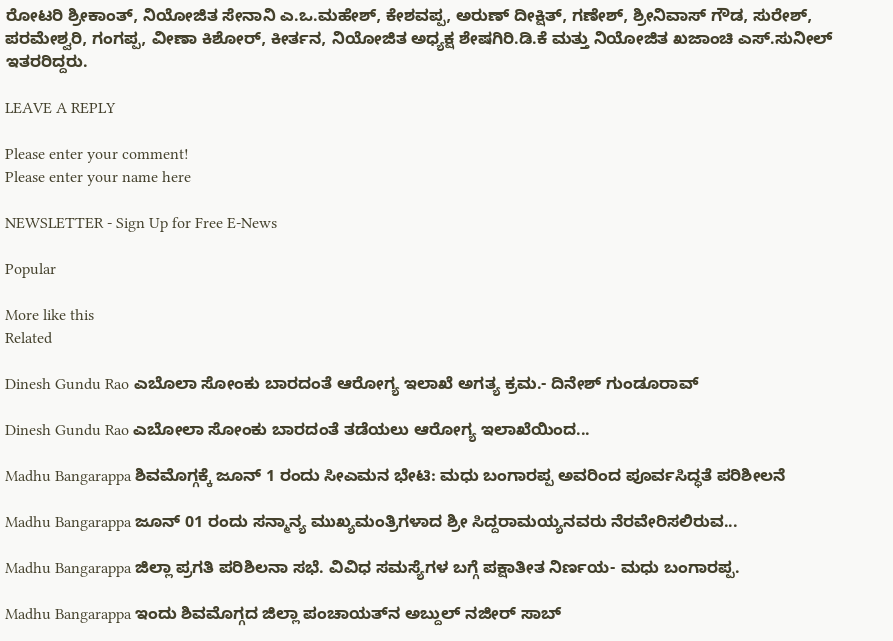ರೋಟರಿ ಶ್ರೀಕಾಂತ್, ನಿಯೋಜಿತ ಸೇನಾನಿ ಎ.ಒ.ಮಹೇಶ್, ಕೇಶವಪ್ಪ, ಅರುಣ್ ದೀಕ್ಷಿತ್, ಗಣೇಶ್, ಶ್ರೀನಿವಾಸ್ ಗೌಡ, ಸುರೇಶ್, ಪರಮೇಶ್ವರಿ, ಗಂಗಪ್ಪ, ವೀಣಾ ಕಿಶೋರ್, ಕೀರ್ತನ, ನಿಯೋಜಿತ ಅಧ್ಯಕ್ಷ ಶೇಷಗಿರಿ.ಡಿ.ಕೆ ಮತ್ತು ನಿಯೋಜಿತ ಖಜಾಂಚಿ ಎಸ್.ಸುನೀಲ್ ಇತರರಿದ್ದರು.

LEAVE A REPLY

Please enter your comment!
Please enter your name here

NEWSLETTER - Sign Up for Free E-News

Popular

More like this
Related

Dinesh Gundu Rao ಎಬೊಲಾ ಸೋಂಕು ಬಾರದಂತೆ ಆರೋಗ್ಯ ಇಲಾಖೆ ಅಗತ್ಯ ಕ್ರಮ.- ದಿನೇಶ್ ಗುಂಡೂರಾವ್

Dinesh Gundu Rao ಎಬೋಲಾ ಸೋಂಕು ಬಾರದಂತೆ ತಡೆಯಲು ಆರೋಗ್ಯ ಇಲಾಖೆಯಿಂದ...

Madhu Bangarappa ಶಿವಮೊಗ್ಗಕ್ಕೆ ಜೂನ್ 1 ರಂದು ಸೀಎಮನ ಭೇಟಿ: ಮಧು ಬಂಗಾರಪ್ಪ ಅವರಿಂದ ಪೂರ್ವಸಿದ್ಧತೆ ಪರಿಶೀಲನೆ

Madhu Bangarappa ಜೂನ್ 01 ರಂದು ಸನ್ಮಾನ್ಯ ಮುಖ್ಯಮಂತ್ರಿಗಳಾದ ಶ್ರೀ ಸಿದ್ದರಾಮಯ್ಯನವರು ನೆರವೇರಿಸಲಿರುವ...

Madhu Bangarappa ಜಿಲ್ಲಾ ಪ್ರಗತಿ ಪರಿಶಿಲನಾ ಸಭೆ. ವಿವಿಧ ಸಮಸ್ಯೆಗಳ ಬಗ್ಗೆ ಪಕ್ಷಾತೀತ ನಿರ್ಣಯ- ಮಧು ಬಂಗಾರಪ್ಪ.

Madhu Bangarappa ಇಂದು ಶಿವಮೊಗ್ಗದ ಜಿಲ್ಲಾ ಪಂಚಾಯತ್‌ನ ಅಬ್ದುಲ್ ನಜೀರ್ ಸಾಬ್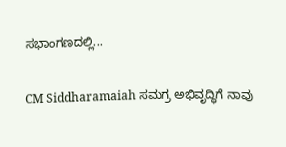ಸಭಾಂಗಣದಲ್ಲಿ...

CM Siddharamaiah ಸಮಗ್ರ ಅಭಿವೃದ್ಧಿಗೆ ನಾವು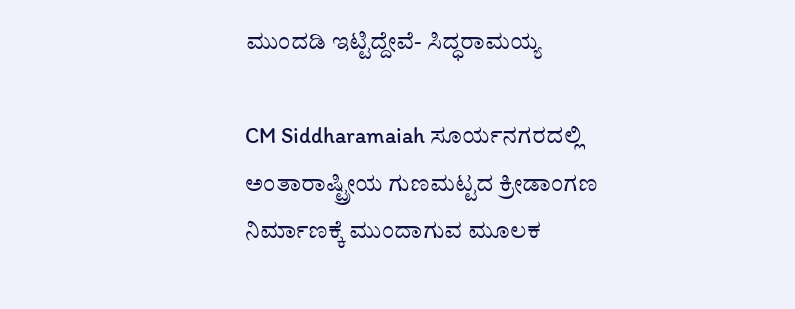ಮುಂದಡಿ ಇಟ್ಟಿದ್ದೇವೆ- ಸಿದ್ಧರಾಮಯ್ಯ

CM Siddharamaiah ಸೂರ್ಯನಗರದಲ್ಲಿ ಅಂತಾರಾಷ್ಟ್ರೀಯ ಗುಣಮಟ್ಟದ ಕ್ರೀಡಾಂಗಣ ನಿರ್ಮಾಣಕ್ಕೆ ಮುಂದಾಗುವ ಮೂಲಕ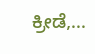ಕ್ರೀಡೆ,...